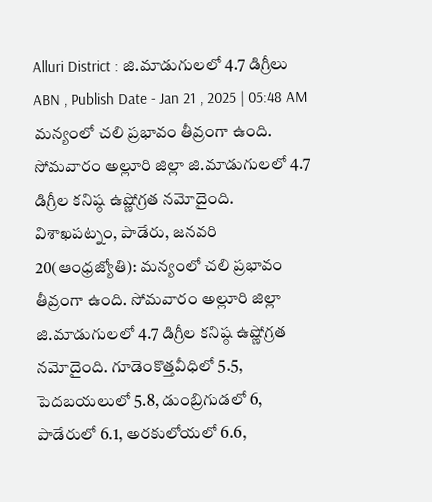Alluri District : జి.మాడుగులలో 4.7 డిగ్రీలు
ABN , Publish Date - Jan 21 , 2025 | 05:48 AM
మన్యంలో చలి ప్రభావం తీవ్రంగా ఉంది. సోమవారం అల్లూరి జిల్లా జి.మాడుగులలో 4.7 డిగ్రీల కనిష్ఠ ఉష్ణోగ్రత నమోదైంది.
విశాఖపట్నం, పాడేరు, జనవరి 20(ఆంధ్రజ్యోతి): మన్యంలో చలి ప్రభావం తీవ్రంగా ఉంది. సోమవారం అల్లూరి జిల్లా జి.మాడుగులలో 4.7 డిగ్రీల కనిష్ఠ ఉష్ణోగ్రత నమోదైంది. గూడెంకొత్తవీధిలో 5.5, పెదబయలులో 5.8, డుంబ్రిగుడలో 6, పాడేరులో 6.1, అరకులోయలో 6.6,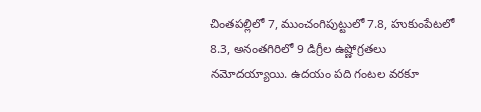చింతపల్లిలో 7, ముంచంగిపుట్టులో 7.8, హుకుంపేటలో 8.3, అనంతగిరిలో 9 డిగ్రీల ఉష్ణోగ్రతలు నమోదయ్యాయి. ఉదయం పది గంటల వరకూ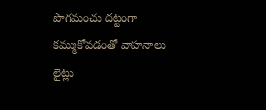పొగమంచు దట్టంగా కమ్ముకోవడంతో వాహనాలు లైట్లు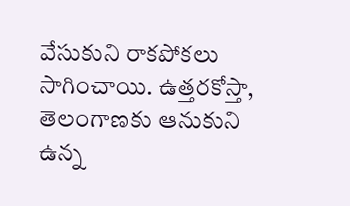వేసుకుని రాకపోకలు సాగించాయి. ఉత్తరకోస్తా, తెలంగాణకు ఆనుకుని ఉన్న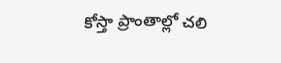కోస్తా ప్రాంతాల్లో చలి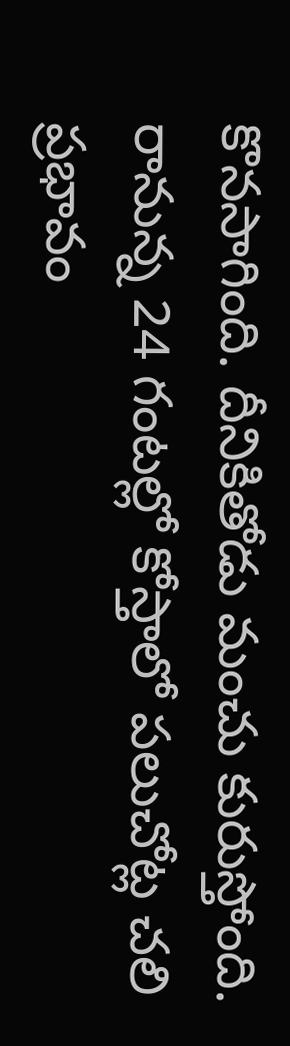కొనసాగింది. దీనికితోడు మంచు కురుస్తోంది. రానున్న 24 గంటల్లో కోస్తాలో పలుచోట్ల చలి ప్రభావం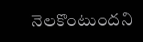నెలకొంటుందని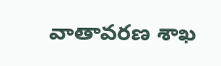వాతావరణ శాఖ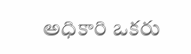అధికారి ఒకరు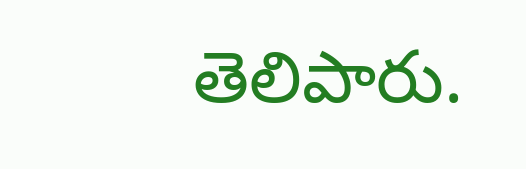తెలిపారు.